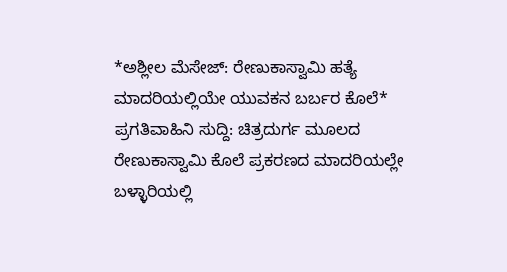*ಅಶ್ಲೀಲ ಮೆಸೇಜ್: ರೇಣುಕಾಸ್ವಾಮಿ ಹತ್ಯೆ ಮಾದರಿಯಲ್ಲಿಯೇ ಯುವಕನ ಬರ್ಬರ ಕೊಲೆ*
ಪ್ರಗತಿವಾಹಿನಿ ಸುದ್ದಿ: ಚಿತ್ರದುರ್ಗ ಮೂಲದ ರೇಣುಕಾಸ್ವಾಮಿ ಕೊಲೆ ಪ್ರಕರಣದ ಮಾದರಿಯಲ್ಲೇ ಬಳ್ಳಾರಿಯಲ್ಲಿ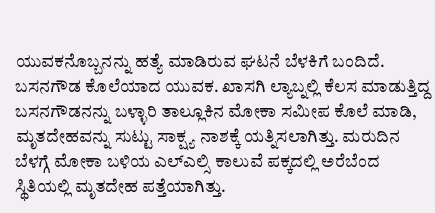ಯುವಕನೊಬ್ಬನನ್ನು ಹತ್ಯೆ ಮಾಡಿರುವ ಘಟನೆ ಬೆಳಕಿಗೆ ಬಂದಿದೆ. ಬಸನಗೌಡ ಕೊಲೆಯಾದ ಯುವಕ. ಖಾಸಗಿ ಲ್ಯಾಬ್ನಲ್ಲಿ ಕೆಲಸ ಮಾಡುತ್ತಿದ್ದ ಬಸನಗೌಡನನ್ನು ಬಳ್ಳಾರಿ ತಾಲ್ಲೂಕಿನ ಮೋಕಾ ಸಮೀಪ ಕೊಲೆ ಮಾಡಿ, ಮೃತದೇಹವನ್ನು ಸುಟ್ಟು ಸಾಕ್ಷ್ಯ ನಾಶಕ್ಕೆ ಯತ್ನಿಸಲಾಗಿತ್ತು. ಮರುದಿನ ಬೆಳಗ್ಗೆ ಮೋಕಾ ಬಳಿಯ ಎಲ್ಎಲ್ಸಿ ಕಾಲುವೆ ಪಕ್ಕದಲ್ಲಿ ಅರೆಬೆಂದ ಸ್ಥಿತಿಯಲ್ಲಿ ಮೃತದೇಹ ಪತ್ತೆಯಾಗಿತ್ತು.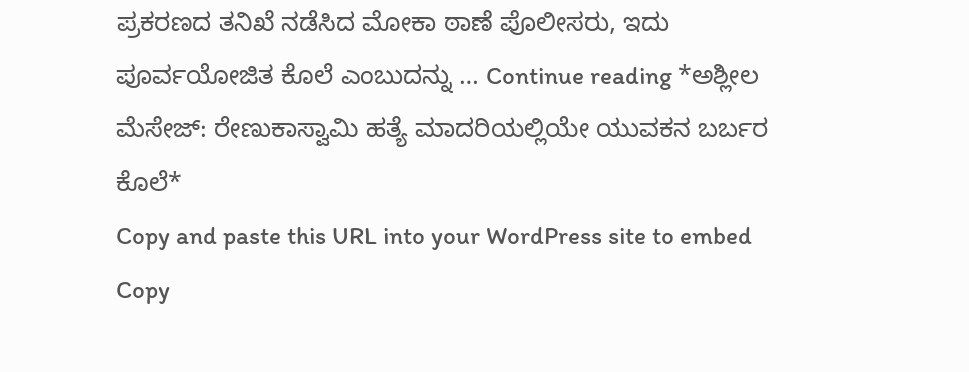ಪ್ರಕರಣದ ತನಿಖೆ ನಡೆಸಿದ ಮೋಕಾ ಠಾಣೆ ಪೊಲೀಸರು, ಇದು ಪೂರ್ವಯೋಜಿತ ಕೊಲೆ ಎಂಬುದನ್ನು … Continue reading *ಅಶ್ಲೀಲ ಮೆಸೇಜ್: ರೇಣುಕಾಸ್ವಾಮಿ ಹತ್ಯೆ ಮಾದರಿಯಲ್ಲಿಯೇ ಯುವಕನ ಬರ್ಬರ ಕೊಲೆ*
Copy and paste this URL into your WordPress site to embed
Copy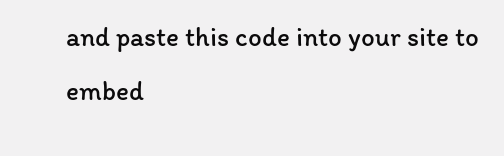and paste this code into your site to embed